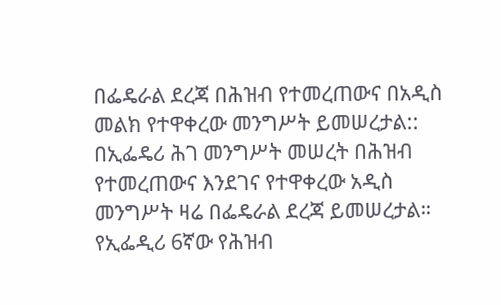በፌዴራል ደረጃ በሕዝብ የተመረጠውና በአዲስ መልክ የተዋቀረው መንግሥት ይመሠረታል::
በኢፌዴሪ ሕገ መንግሥት መሠረት በሕዝብ የተመረጠውና እንደገና የተዋቀረው አዲስ መንግሥት ዛሬ በፌዴራል ደረጃ ይመሠረታል። የኢፌዲሪ 6ኛው የሕዝብ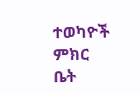ተወካዮች ምክር ቤት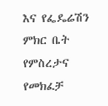እና የፌዴሬሽን ምክር ቤት የምስረታና የመክፈቻ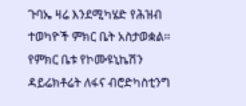ጉባኤ ዛሬ እንደሚካሄድ የሕዝብ ተወካዮች ምክር ቤት አስታወቋል፡፡ የምክር ቤቱ የኮሙዩኒኬሽን ዳይሬክቶሬት ለፋና ብሮድካስቲንግ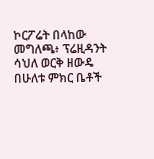ኮርፖሬት በላከው መግለጫ፥ ፕሬዚዳንት ሳህለ ወርቅ ዘውዴ በሁለቱ ምክር ቤቶች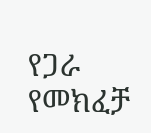የጋራ የመክፈቻ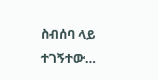ስብሰባ ላይ ተገኝተው…